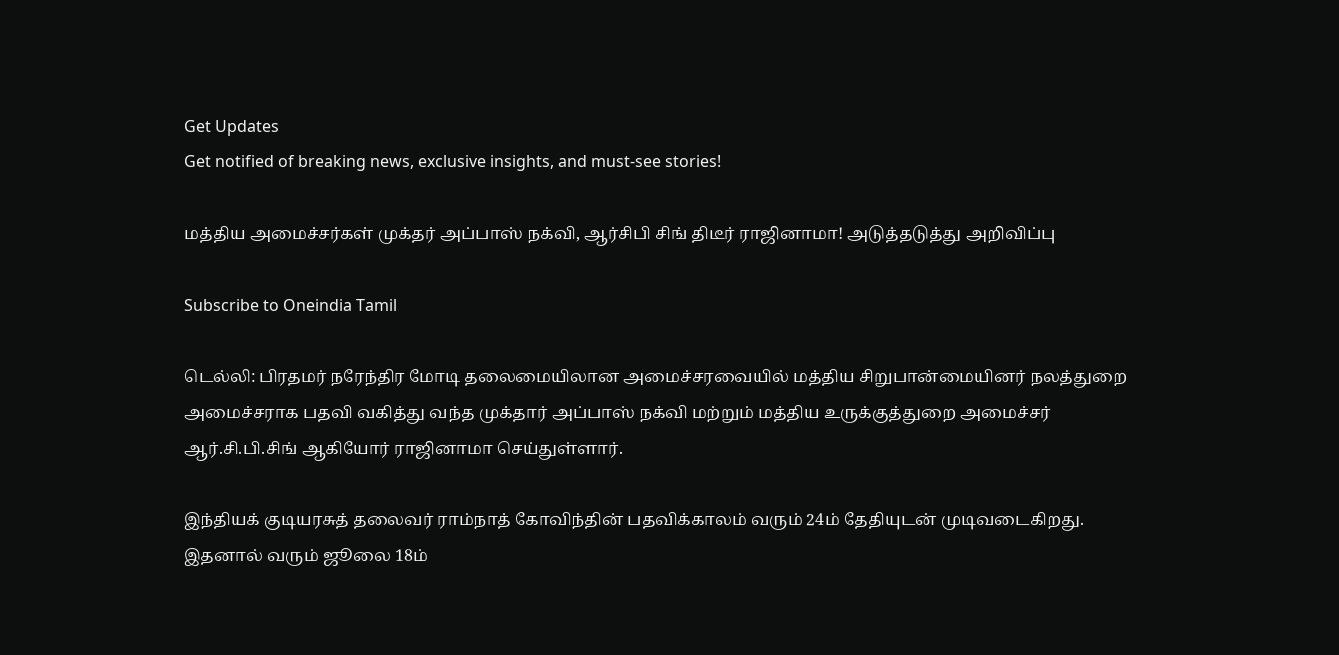Get Updates
Get notified of breaking news, exclusive insights, and must-see stories!

மத்திய அமைச்சர்கள் முக்தர் அப்பாஸ் நக்வி, ஆர்சிபி சிங் திடீர் ராஜினாமா! அடுத்தடுத்து அறிவிப்பு

Subscribe to Oneindia Tamil

டெல்லி: பிரதமர் நரேந்திர மோடி தலைமையிலான அமைச்சரவையில் மத்திய சிறுபான்மையினர் நலத்துறை அமைச்சராக பதவி வகித்து வந்த முக்தார் அப்பாஸ் நக்வி மற்றும் மத்திய உருக்குத்துறை அமைச்சர் ஆர்.சி.பி.சிங் ஆகியோர் ராஜினாமா செய்துள்ளார்.

இந்தியக் குடியரசுத் தலைவர் ராம்நாத் கோவிந்தின் பதவிக்காலம் வரும் 24ம் தேதியுடன் முடிவடைகிறது. இதனால் வரும் ஜூலை 18ம்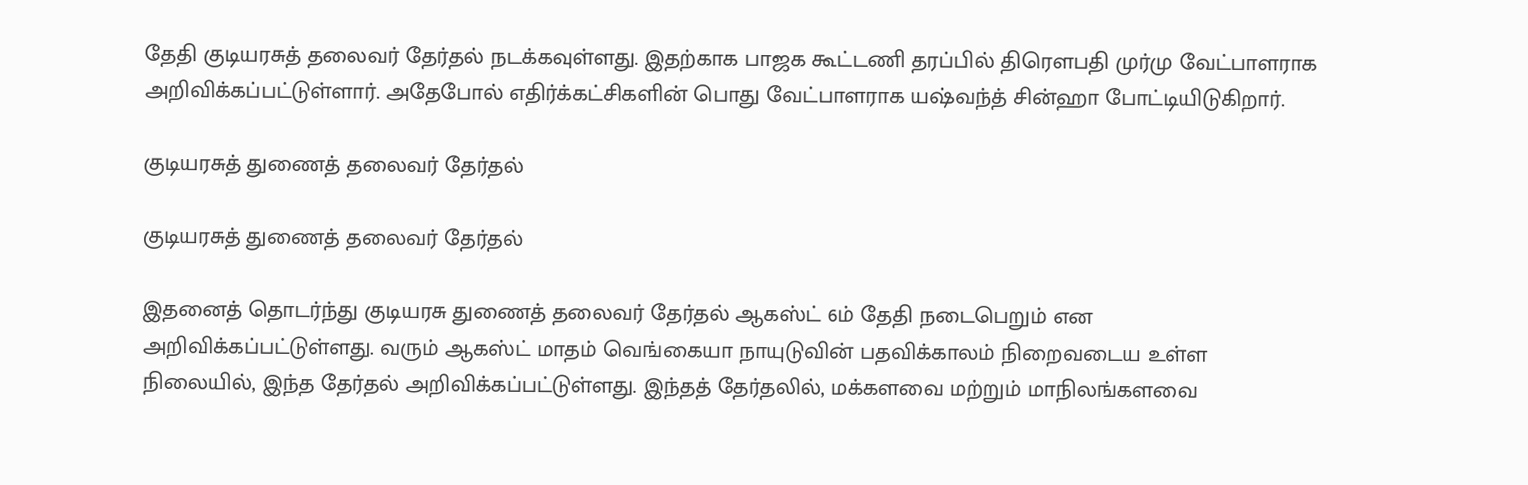தேதி குடியரசுத் தலைவர் தேர்தல் நடக்கவுள்ளது. இதற்காக பாஜக கூட்டணி தரப்பில் திரெளபதி முர்மு வேட்பாளராக அறிவிக்கப்பட்டுள்ளார். அதேபோல் எதிர்க்கட்சிகளின் பொது வேட்பாளராக யஷ்வந்த் சின்ஹா போட்டியிடுகிறார்.

குடியரசுத் துணைத் தலைவர் தேர்தல்

குடியரசுத் துணைத் தலைவர் தேர்தல்

இதனைத் தொடர்ந்து குடியரசு துணைத் தலைவர் தேர்தல் ஆகஸ்ட் 6ம் தேதி நடைபெறும் என அறிவிக்கப்பட்டுள்ளது. வரும் ஆகஸ்ட் மாதம் வெங்கையா நாயுடுவின் பதவிக்காலம் நிறைவடைய உள்ள நிலையில், இந்த தேர்தல் அறிவிக்கப்பட்டுள்ளது. இந்தத் தேர்தலில், மக்களவை மற்றும் மாநிலங்களவை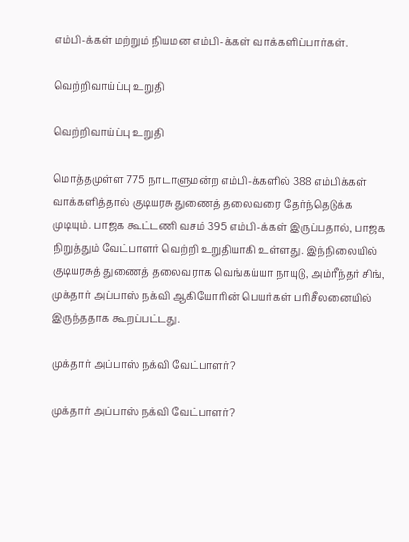எம்பி-க்கள் மற்றும் நியமன எம்பி-க்கள் வாக்களிப்பார்கள்.

வெற்றிவாய்ப்பு உறுதி

வெற்றிவாய்ப்பு உறுதி

மொத்தமுள்ள 775 நாடாளுமன்ற எம்பி-க்களில் 388 எம்பிக்கள் வாக்களித்தால் குடியரசு துணைத் தலைவரை தேர்ந்தெடுக்க முடியும். பாஜக கூட்டணி வசம் 395 எம்பி-க்கள் இருப்பதால், பாஜக நிறுத்தும் வேட்பாளர் வெற்றி உறுதியாகி உள்ளது. இந்நிலையில் குடியரசுத் துணைத் தலைவராக வெங்கய்யா நாயுடு, அம்ரீந்தர் சிங், முக்தார் அப்பாஸ் நக்வி ஆகியோரின் பெயர்கள் பரிசீலனையில் இருந்ததாக கூறப்பட்டது.

முக்தார் அப்பாஸ் நக்வி வேட்பாளர்?

முக்தார் அப்பாஸ் நக்வி வேட்பாளர்?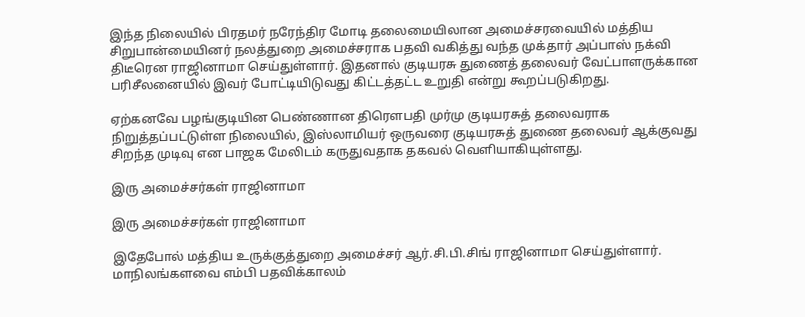இந்த நிலையில் பிரதமர் நரேந்திர மோடி தலைமையிலான அமைச்சரவையில் மத்திய சிறுபான்மையினர் நலத்துறை அமைச்சராக பதவி வகித்து வந்த முக்தார் அப்பாஸ் நக்வி திடீரென ராஜினாமா செய்துள்ளார். இதனால் குடியரசு துணைத் தலைவர் வேட்பாளருக்கான பரிசீலனையில் இவர் போட்டியிடுவது கிட்டத்தட்ட உறுதி என்று கூறப்படுகிறது.

ஏற்கனவே பழங்குடியின பெண்ணான திரெளபதி முர்மு குடியரசுத் தலைவராக நிறுத்தப்பட்டுள்ள நிலையில், இஸ்லாமியர் ஒருவரை குடியரசுத் துணை தலைவர் ஆக்குவது சிறந்த முடிவு என பாஜக மேலிடம் கருதுவதாக தகவல் வெளியாகியுள்ளது.

இரு அமைச்சர்கள் ராஜினாமா

இரு அமைச்சர்கள் ராஜினாமா

இதேபோல் மத்திய உருக்குத்துறை அமைச்சர் ஆர்.சி.பி.சிங் ராஜினாமா செய்துள்ளார். மாநிலங்களவை எம்பி பதவிக்காலம்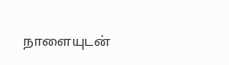நாளையுடன்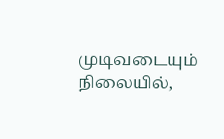முடிவடையும் நிலையில்,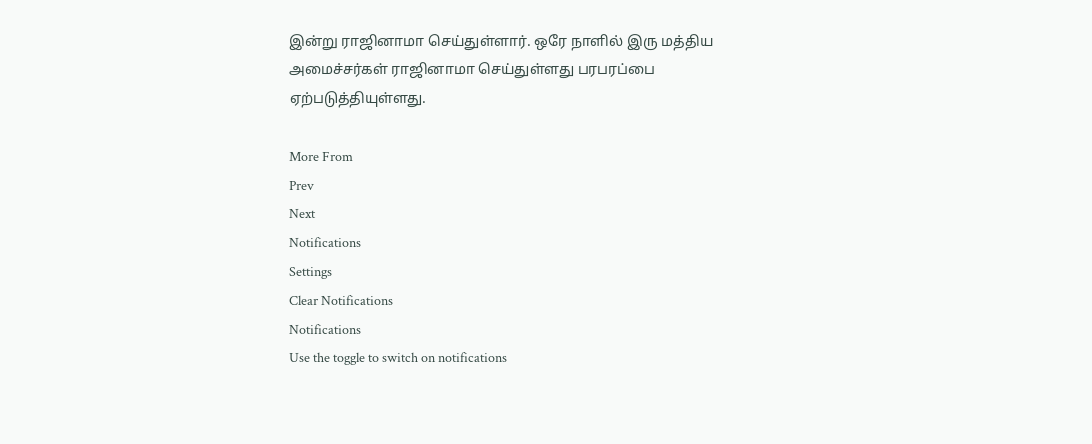இன்று ராஜினாமா செய்துள்ளார். ஒரே நாளில் இரு மத்திய அமைச்சர்கள் ராஜினாமா செய்துள்ளது பரபரப்பை ஏற்படுத்தியுள்ளது.

More From
Prev
Next
Notifications
Settings
Clear Notifications
Notifications
Use the toggle to switch on notifications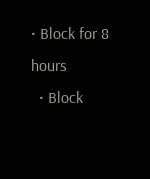• Block for 8 hours
  • Block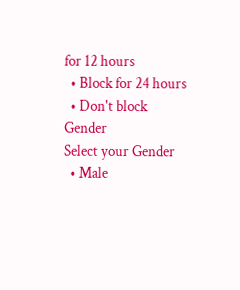for 12 hours
  • Block for 24 hours
  • Don't block
Gender
Select your Gender
  • Male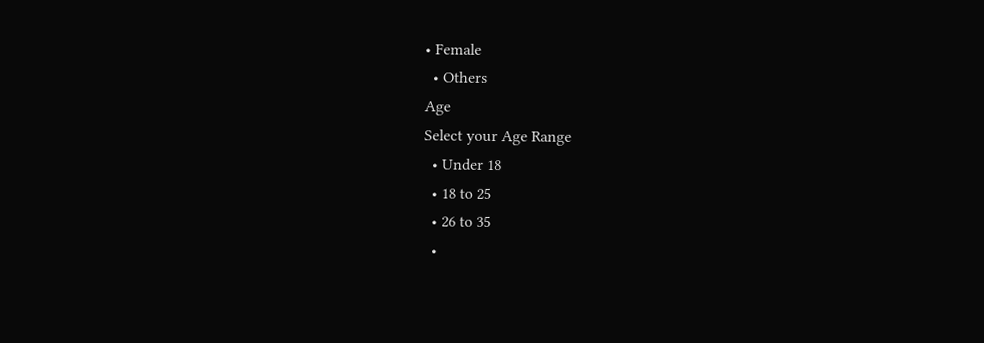• Female
  • Others
Age
Select your Age Range
  • Under 18
  • 18 to 25
  • 26 to 35
  •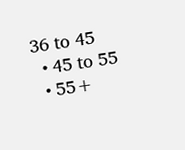36 to 45
  • 45 to 55
  • 55+